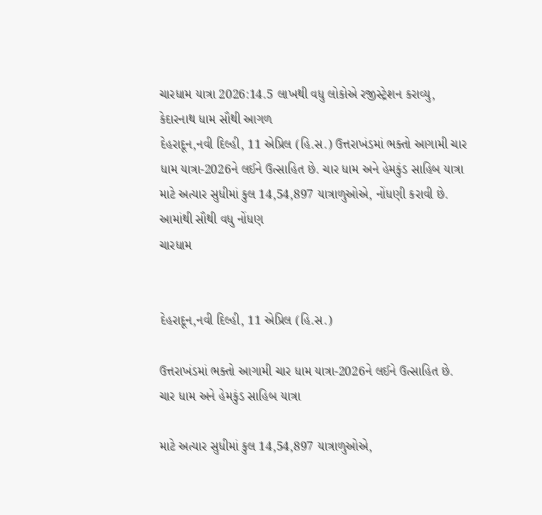ચારધામ યાત્રા 2026:14.5 લાખથી વધુ લોકોએ રજીસ્ટ્રેશન કરાવ્યુ, કેદારનાથ ધામ સૌથી આગળ
દેહરાદૂન,નવી દિલ્હી, 11 એપ્રિલ (હિ.સ.) ઉત્તરાખંડમાં ભક્તો આગામી ચાર ધામ યાત્રા-2026ને લઈને ઉત્સાહિત છે. ચાર ધામ અને હેમકુંડ સાહિબ યાત્રા માટે અત્યાર સુધીમાં કુલ 14,54,897 યાત્રાળુઓએ, નોંધણી કરાવી છે. આમાંથી સૌથી વધુ નોંધણ
ચારધામ


દેહરાદૂન,નવી દિલ્હી, 11 એપ્રિલ (હિ.સ.)

ઉત્તરાખંડમાં ભક્તો આગામી ચાર ધામ યાત્રા-2026ને લઈને ઉત્સાહિત છે. ચાર ધામ અને હેમકુંડ સાહિબ યાત્રા

માટે અત્યાર સુધીમાં કુલ 14,54,897 યાત્રાળુઓએ,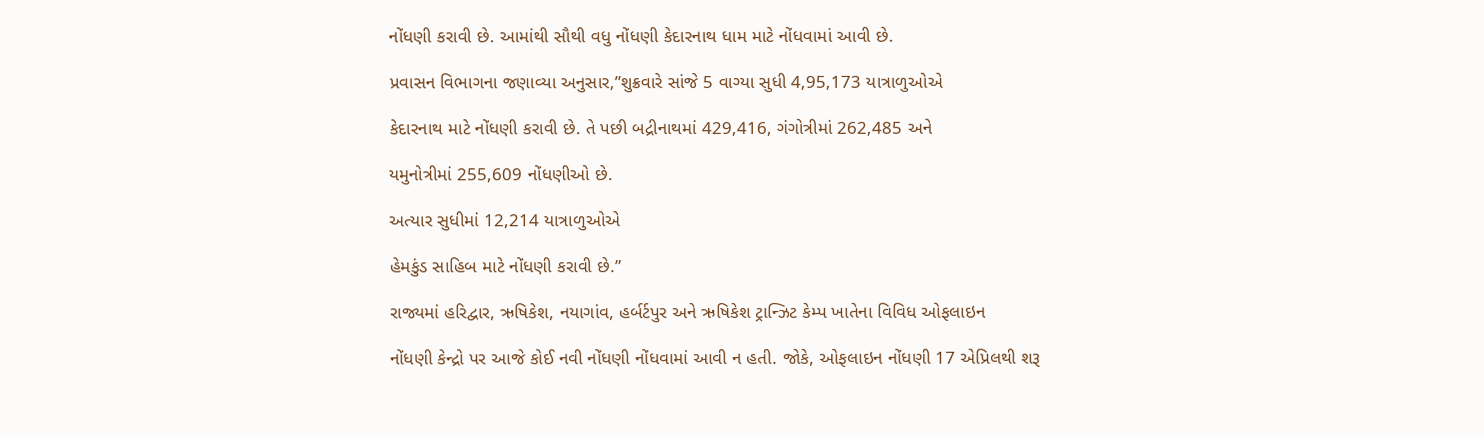નોંધણી કરાવી છે. આમાંથી સૌથી વધુ નોંધણી કેદારનાથ ધામ માટે નોંધવામાં આવી છે.

પ્રવાસન વિભાગના જણાવ્યા અનુસાર,”શુક્રવારે સાંજે 5 વાગ્યા સુધી 4,95,173 યાત્રાળુઓએ

કેદારનાથ માટે નોંધણી કરાવી છે. તે પછી બદ્રીનાથમાં 429,416, ગંગોત્રીમાં 262,485 અને

યમુનોત્રીમાં 255,609 નોંધણીઓ છે.

અત્યાર સુધીમાં 12,214 યાત્રાળુઓએ

હેમકુંડ સાહિબ માટે નોંધણી કરાવી છે.”

રાજ્યમાં હરિદ્વાર, ઋષિકેશ, નયાગાંવ, હર્બર્ટપુર અને ઋષિકેશ ટ્રાન્ઝિટ કેમ્પ ખાતેના વિવિધ ઓફલાઇન

નોંધણી કેન્દ્રો પર આજે કોઈ નવી નોંધણી નોંધવામાં આવી ન હતી. જોકે, ઓફલાઇન નોંધણી 17 એપ્રિલથી શરૂ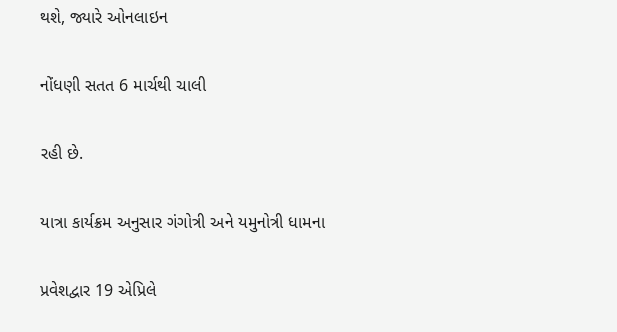થશે, જ્યારે ઓનલાઇન

નોંધણી સતત 6 માર્ચથી ચાલી

રહી છે.

યાત્રા કાર્યક્રમ અનુસાર ગંગોત્રી અને યમુનોત્રી ધામના

પ્રવેશદ્વાર 19 એપ્રિલે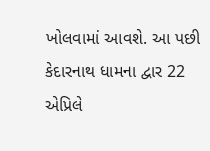ખોલવામાં આવશે. આ પછી કેદારનાથ ધામના દ્વાર 22 એપ્રિલે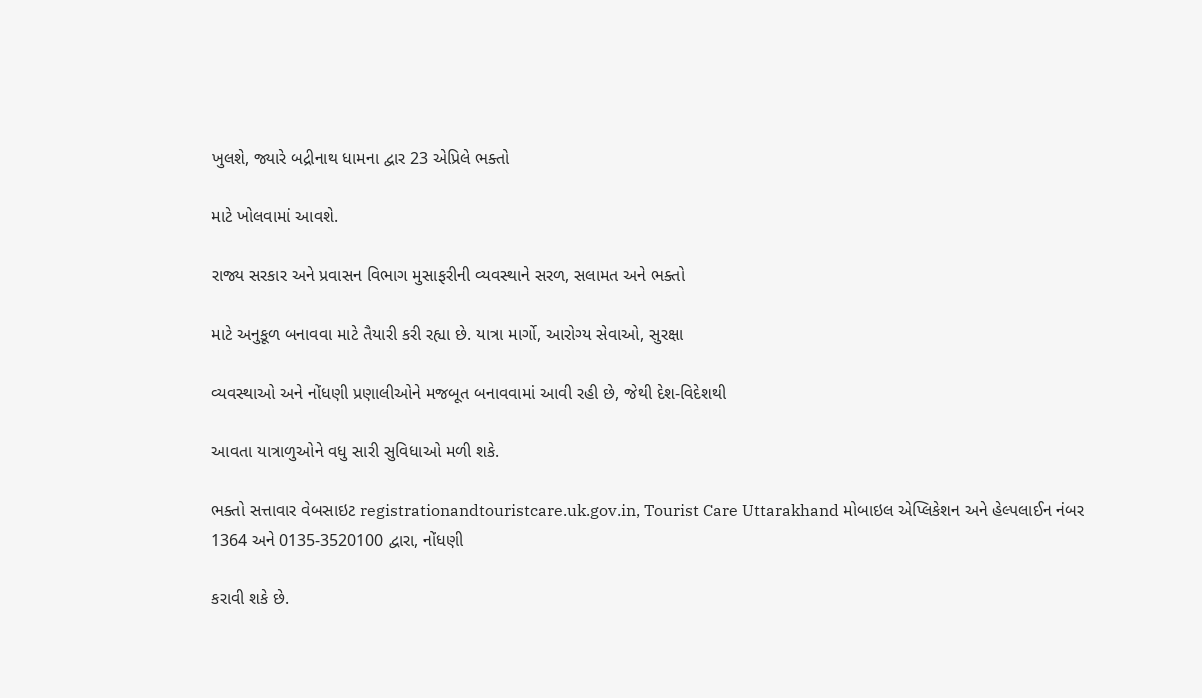ખુલશે, જ્યારે બદ્રીનાથ ધામના દ્વાર 23 એપ્રિલે ભક્તો

માટે ખોલવામાં આવશે.

રાજ્ય સરકાર અને પ્રવાસન વિભાગ મુસાફરીની વ્યવસ્થાને સરળ, સલામત અને ભક્તો

માટે અનુકૂળ બનાવવા માટે તૈયારી કરી રહ્યા છે. યાત્રા માર્ગો, આરોગ્ય સેવાઓ, સુરક્ષા

વ્યવસ્થાઓ અને નોંધણી પ્રણાલીઓને મજબૂત બનાવવામાં આવી રહી છે, જેથી દેશ-વિદેશથી

આવતા યાત્રાળુઓને વધુ સારી સુવિધાઓ મળી શકે.

ભક્તો સત્તાવાર વેબસાઇટ registrationandtouristcare.uk.gov.in, Tourist Care Uttarakhand મોબાઇલ એપ્લિકેશન અને હેલ્પલાઈન નંબર 1364 અને 0135-3520100 દ્વારા, નોંધણી

કરાવી શકે છે.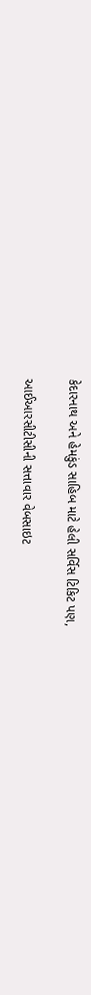કેદારનાથ અને હેમકુંડ સાહિબ માટે હેલી સર્વિસ ટિકિટ પણ,

આઈઆરસીટીસીની સત્તાવાર વેબસાઇટ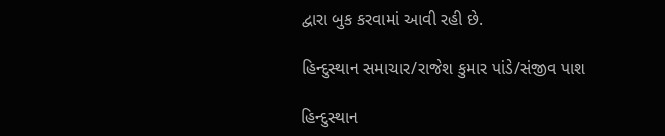દ્વારા બુક કરવામાં આવી રહી છે.

હિન્દુસ્થાન સમાચાર/રાજેશ કુમાર પાંડે/સંજીવ પાશ

હિન્દુસ્થાન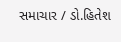સમાચાર / ડો.હિતેશ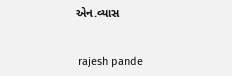એન.વ્યાસ


 rajesh pande